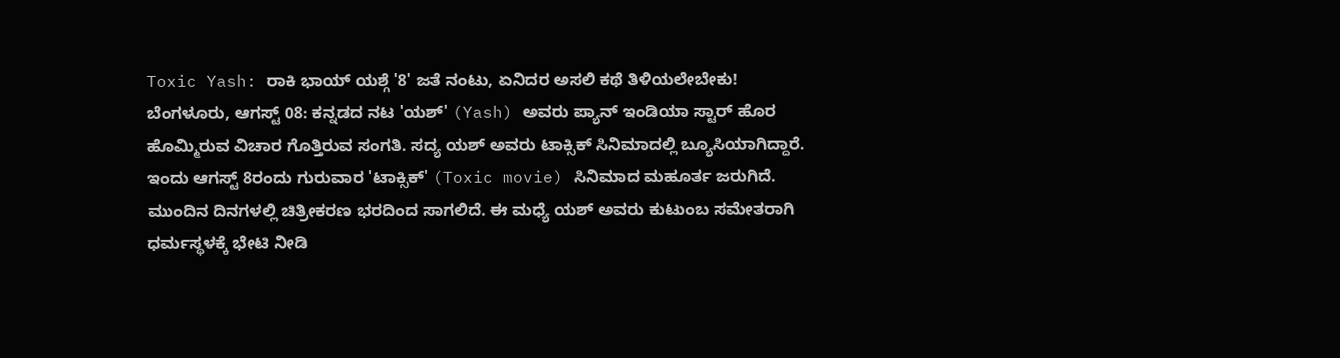Toxic Yash: ರಾಕಿ ಭಾಯ್ ಯಶ್ಗೆ '8' ಜತೆ ನಂಟು, ಏನಿದರ ಅಸಲಿ ಕಥೆ ತಿಳಿಯಲೇಬೇಕು!
ಬೆಂಗಳೂರು, ಆಗಸ್ಟ್ 08: ಕನ್ನಡದ ನಟ 'ಯಶ್' (Yash) ಅವರು ಪ್ಯಾನ್ ಇಂಡಿಯಾ ಸ್ಟಾರ್ ಹೊರ ಹೊಮ್ಮಿರುವ ವಿಚಾರ ಗೊತ್ತಿರುವ ಸಂಗತಿ. ಸದ್ಯ ಯಶ್ ಅವರು ಟಾಕ್ಸಿಕ್ ಸಿನಿಮಾದಲ್ಲಿ ಬ್ಯೂಸಿಯಾಗಿದ್ದಾರೆ. ಇಂದು ಆಗಸ್ಟ್ 8ರಂದು ಗುರುವಾರ 'ಟಾಕ್ಸಿಕ್' (Toxic movie) ಸಿನಿಮಾದ ಮಹೂರ್ತ ಜರುಗಿದೆ. ಮುಂದಿನ ದಿನಗಳಲ್ಲಿ ಚಿತ್ರೀಕರಣ ಭರದಿಂದ ಸಾಗಲಿದೆ. ಈ ಮಧ್ಯೆ ಯಶ್ ಅವರು ಕುಟುಂಬ ಸಮೇತರಾಗಿ ಧರ್ಮಸ್ಥಳಕ್ಕೆ ಭೇಟಿ ನೀಡಿ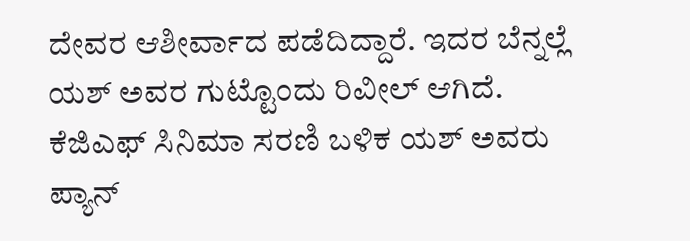ದೇವರ ಆಶೀರ್ವಾದ ಪಡೆದಿದ್ದಾರೆ. ಇದರ ಬೆನ್ನಲ್ಲೆ ಯಶ್ ಅವರ ಗುಟ್ಟೊಂದು ರಿವೀಲ್ ಆಗಿದೆ.
ಕೆಜಿಎಫ್ ಸಿನಿಮಾ ಸರಣಿ ಬಳಿಕ ಯಶ್ ಅವರು ಪ್ಯಾನ್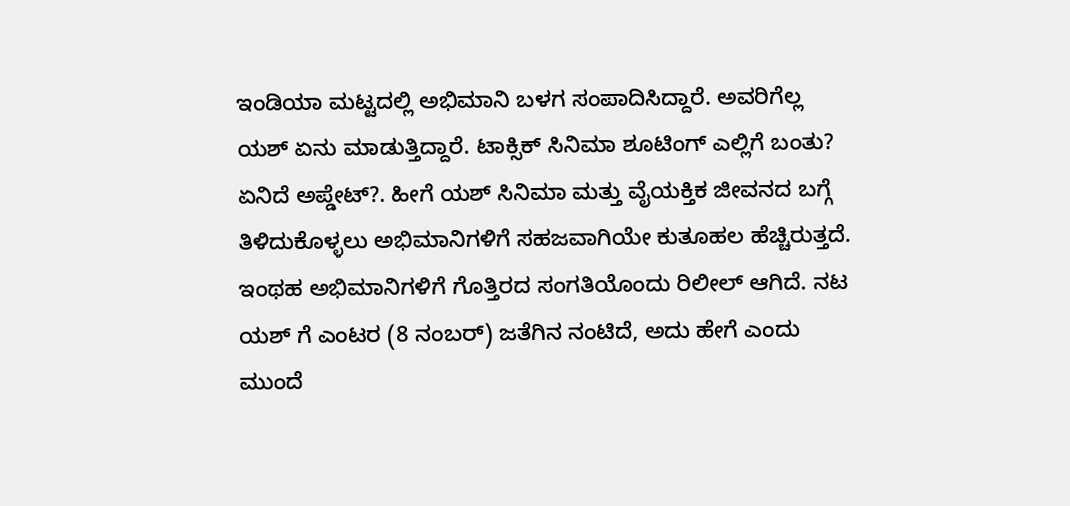ಇಂಡಿಯಾ ಮಟ್ಟದಲ್ಲಿ ಅಭಿಮಾನಿ ಬಳಗ ಸಂಪಾದಿಸಿದ್ದಾರೆ. ಅವರಿಗೆಲ್ಲ ಯಶ್ ಏನು ಮಾಡುತ್ತಿದ್ದಾರೆ. ಟಾಕ್ಸಿಕ್ ಸಿನಿಮಾ ಶೂಟಿಂಗ್ ಎಲ್ಲಿಗೆ ಬಂತು? ಏನಿದೆ ಅಪ್ಡೇಟ್?. ಹೀಗೆ ಯಶ್ ಸಿನಿಮಾ ಮತ್ತು ವೈಯಕ್ತಿಕ ಜೀವನದ ಬಗ್ಗೆ ತಿಳಿದುಕೊಳ್ಳಲು ಅಭಿಮಾನಿಗಳಿಗೆ ಸಹಜವಾಗಿಯೇ ಕುತೂಹಲ ಹೆಚ್ಚಿರುತ್ತದೆ. ಇಂಥಹ ಅಭಿಮಾನಿಗಳಿಗೆ ಗೊತ್ತಿರದ ಸಂಗತಿಯೊಂದು ರಿಲೀಲ್ ಆಗಿದೆ. ನಟ ಯಶ್ ಗೆ ಎಂಟರ (8 ನಂಬರ್) ಜತೆಗಿನ ನಂಟಿದೆ, ಅದು ಹೇಗೆ ಎಂದು ಮುಂದೆ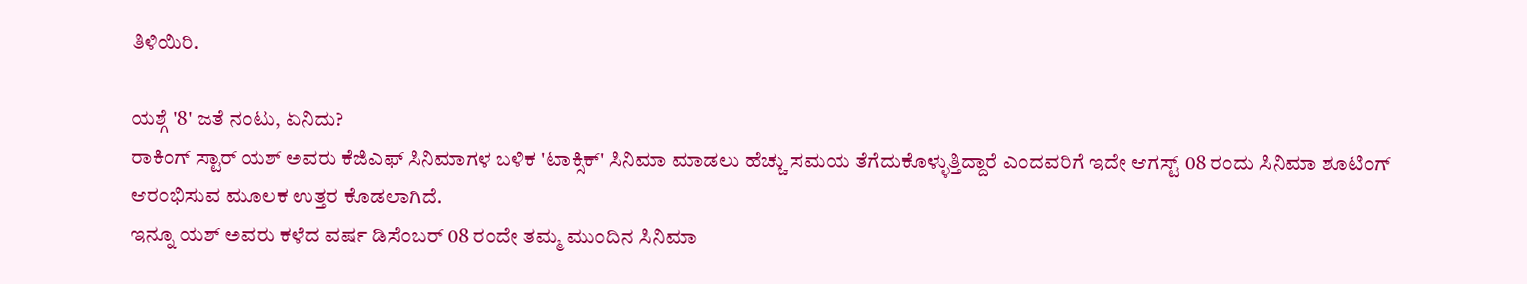ತಿಳಿಯಿರಿ.

ಯಶ್ಗೆ '8' ಜತೆ ನಂಟು, ಏನಿದು?
ರಾಕಿಂಗ್ ಸ್ಟಾರ್ ಯಶ್ ಅವರು ಕೆಜಿಎಫ್ ಸಿನಿಮಾಗಳ ಬಳಿಕ 'ಟಾಕ್ಸಿಕ್' ಸಿನಿಮಾ ಮಾಡಲು ಹೆಚ್ಚು ಸಮಯ ತೆಗೆದುಕೊಳ್ಳುತ್ತಿದ್ದಾರೆ ಎಂದವರಿಗೆ ಇದೇ ಆಗಸ್ಟ್ 08 ರಂದು ಸಿನಿಮಾ ಶೂಟಿಂಗ್ ಆರಂಭಿಸುವ ಮೂಲಕ ಉತ್ತರ ಕೊಡಲಾಗಿದೆ.
ಇನ್ನೂ ಯಶ್ ಅವರು ಕಳೆದ ವರ್ಷ ಡಿಸೆಂಬರ್ 08 ರಂದೇ ತಮ್ಮ ಮುಂದಿನ ಸಿನಿಮಾ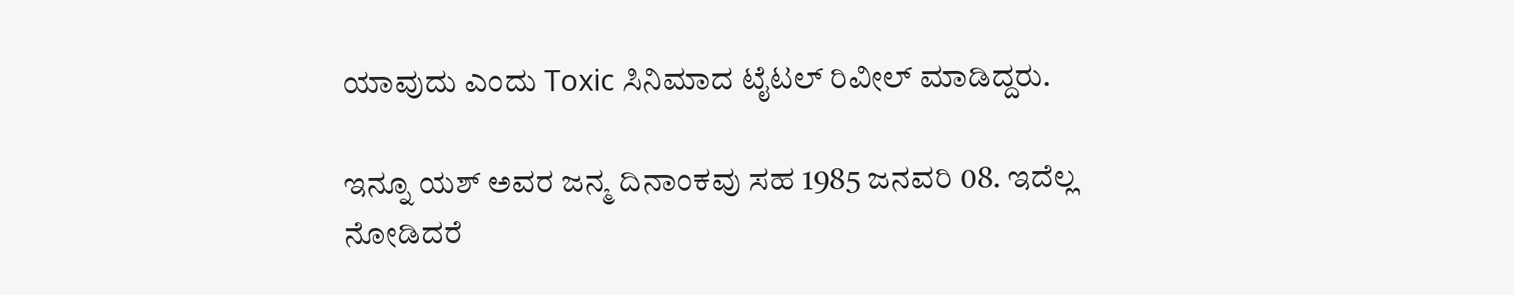ಯಾವುದು ಎಂದು Toxic ಸಿನಿಮಾದ ಟೈಟಲ್ ರಿವೀಲ್ ಮಾಡಿದ್ದರು.

ಇನ್ನೂ ಯಶ್ ಅವರ ಜನ್ಮ ದಿನಾಂಕವು ಸಹ 1985 ಜನವರಿ 08. ಇದೆಲ್ಲ ನೋಡಿದರೆ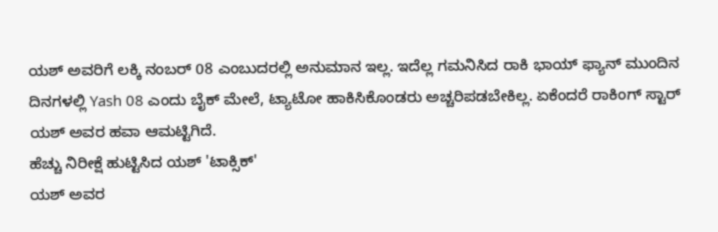ಯಶ್ ಅವರಿಗೆ ಲಕ್ಕಿ ನಂಬರ್ 08 ಎಂಬುದರಲ್ಲಿ ಅನುಮಾನ ಇಲ್ಲ. ಇದೆಲ್ಲ ಗಮನಿಸಿದ ರಾಕಿ ಭಾಯ್ ಫ್ಯಾನ್ ಮುಂದಿನ ದಿನಗಳಲ್ಲಿ Yash 08 ಎಂದು ಬೈಕ್ ಮೇಲೆ, ಟ್ಯಾಟೋ ಹಾಕಿಸಿಕೊಂಡರು ಅಚ್ಚರಿಪಡಬೇಕಿಲ್ಲ. ಏಕೆಂದರೆ ರಾಕಿಂಗ್ ಸ್ಟಾರ್ ಯಶ್ ಅವರ ಹವಾ ಆಮಟ್ಟಿಗಿದೆ.
ಹೆಚ್ಚು ನಿರೀಕ್ಷೆ ಹುಟ್ಟಿಸಿದ ಯಶ್ 'ಟಾಕ್ಸಿಕ್'
ಯಶ್ ಅವರ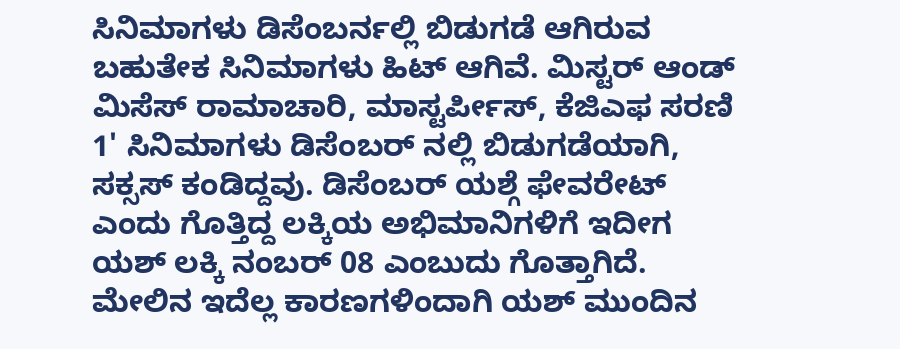ಸಿನಿಮಾಗಳು ಡಿಸೆಂಬರ್ನಲ್ಲಿ ಬಿಡುಗಡೆ ಆಗಿರುವ ಬಹುತೇಕ ಸಿನಿಮಾಗಳು ಹಿಟ್ ಆಗಿವೆ. ಮಿಸ್ಟರ್ ಆಂಡ್ ಮಿಸೆಸ್ ರಾಮಾಚಾರಿ, ಮಾಸ್ಟರ್ಪೀಸ್, ಕೆಜಿಎಫ ಸರಣಿ 1' ಸಿನಿಮಾಗಳು ಡಿಸೆಂಬರ್ ನಲ್ಲಿ ಬಿಡುಗಡೆಯಾಗಿ, ಸಕ್ಸಸ್ ಕಂಡಿದ್ದವು. ಡಿಸೆಂಬರ್ ಯಶ್ಗೆ ಫೇವರೇಟ್ ಎಂದು ಗೊತ್ತಿದ್ದ ಲಕ್ಕಿಯ ಅಭಿಮಾನಿಗಳಿಗೆ ಇದೀಗ ಯಶ್ ಲಕ್ಕಿ ನಂಬರ್ 08 ಎಂಬುದು ಗೊತ್ತಾಗಿದೆ. ಮೇಲಿನ ಇದೆಲ್ಲ ಕಾರಣಗಳಿಂದಾಗಿ ಯಶ್ ಮುಂದಿನ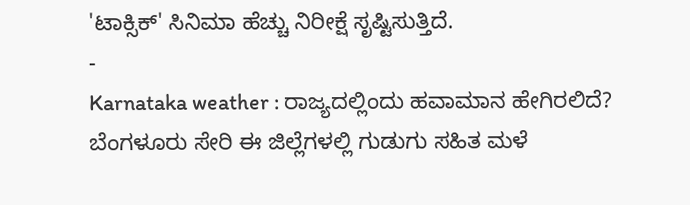'ಟಾಕ್ಸಿಕ್' ಸಿನಿಮಾ ಹೆಚ್ಚು ನಿರೀಕ್ಷೆ ಸೃಷ್ಟಿಸುತ್ತಿದೆ.
-
Karnataka weather : ರಾಜ್ಯದಲ್ಲಿಂದು ಹವಾಮಾನ ಹೇಗಿರಲಿದೆ? ಬೆಂಗಳೂರು ಸೇರಿ ಈ ಜಿಲ್ಲೆಗಳಲ್ಲಿ ಗುಡುಗು ಸಹಿತ ಮಳೆ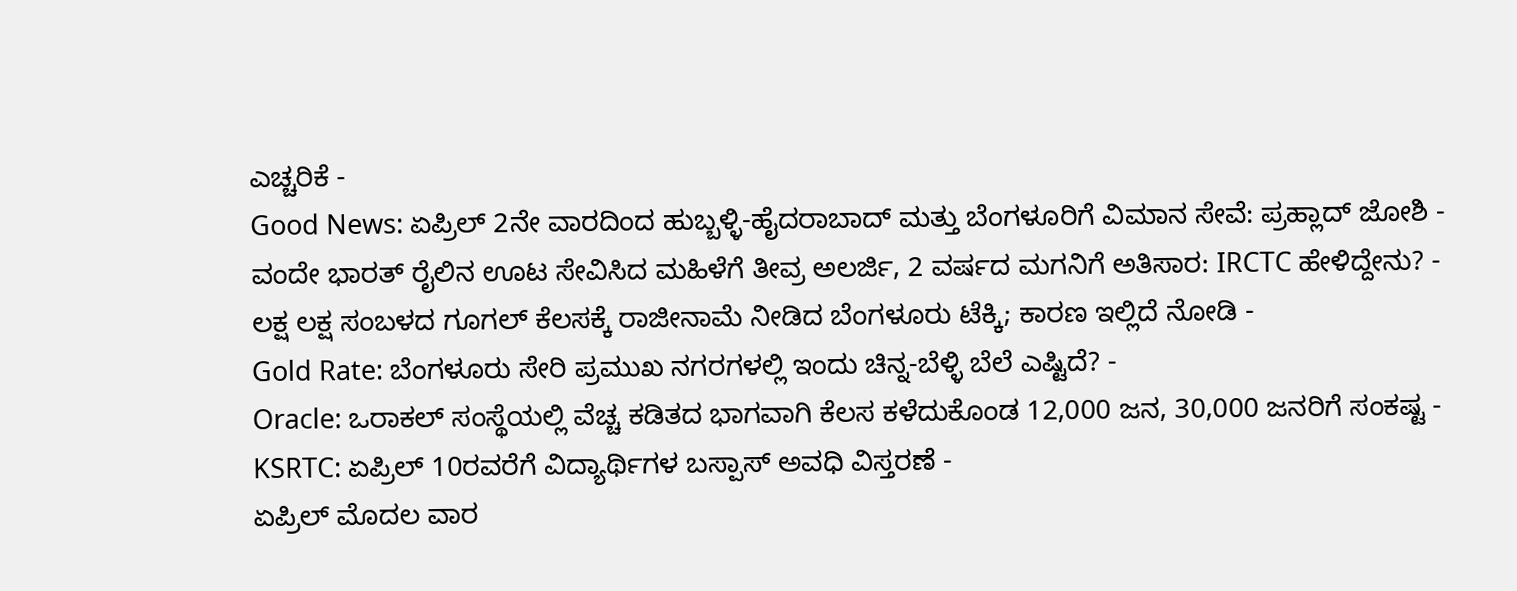ಎಚ್ಚರಿಕೆ -
Good News: ಏಪ್ರಿಲ್ 2ನೇ ವಾರದಿಂದ ಹುಬ್ಬಳ್ಳಿ-ಹೈದರಾಬಾದ್ ಮತ್ತು ಬೆಂಗಳೂರಿಗೆ ವಿಮಾನ ಸೇವೆ: ಪ್ರಹ್ಲಾದ್ ಜೋಶಿ -
ವಂದೇ ಭಾರತ್ ರೈಲಿನ ಊಟ ಸೇವಿಸಿದ ಮಹಿಳೆಗೆ ತೀವ್ರ ಅಲರ್ಜಿ, 2 ವರ್ಷದ ಮಗನಿಗೆ ಅತಿಸಾರ: IRCTC ಹೇಳಿದ್ದೇನು? -
ಲಕ್ಷ ಲಕ್ಷ ಸಂಬಳದ ಗೂಗಲ್ ಕೆಲಸಕ್ಕೆ ರಾಜೀನಾಮೆ ನೀಡಿದ ಬೆಂಗಳೂರು ಟೆಕ್ಕಿ; ಕಾರಣ ಇಲ್ಲಿದೆ ನೋಡಿ -
Gold Rate: ಬೆಂಗಳೂರು ಸೇರಿ ಪ್ರಮುಖ ನಗರಗಳಲ್ಲಿ ಇಂದು ಚಿನ್ನ-ಬೆಳ್ಳಿ ಬೆಲೆ ಎಷ್ಟಿದೆ? -
Oracle: ಒರಾಕಲ್ ಸಂಸ್ಥೆಯಲ್ಲಿ ವೆಚ್ಚ ಕಡಿತದ ಭಾಗವಾಗಿ ಕೆಲಸ ಕಳೆದುಕೊಂಡ 12,000 ಜನ, 30,000 ಜನರಿಗೆ ಸಂಕಷ್ಟ -
KSRTC: ಏಪ್ರಿಲ್ 10ರವರೆಗೆ ವಿದ್ಯಾರ್ಥಿಗಳ ಬಸ್ಪಾಸ್ ಅವಧಿ ವಿಸ್ತರಣೆ -
ಏಪ್ರಿಲ್ ಮೊದಲ ವಾರ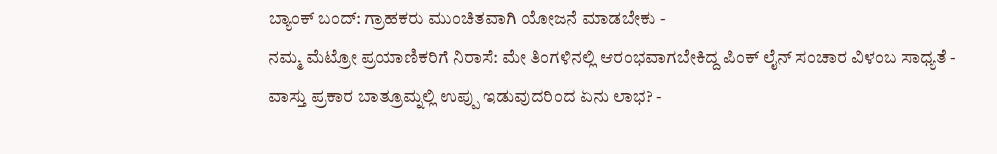ಬ್ಯಾಂಕ್ ಬಂದ್: ಗ್ರಾಹಕರು ಮುಂಚಿತವಾಗಿ ಯೋಜನೆ ಮಾಡಬೇಕು -
ನಮ್ಮ ಮೆಟ್ರೋ ಪ್ರಯಾಣಿಕರಿಗೆ ನಿರಾಸೆ: ಮೇ ತಿಂಗಳಿನಲ್ಲಿ ಆರಂಭವಾಗಬೇಕಿದ್ದ ಪಿಂಕ್ ಲೈನ್ ಸಂಚಾರ ವಿಳಂಬ ಸಾಧ್ಯತೆ -
ವಾಸ್ತು ಪ್ರಕಾರ ಬಾತ್ರೂಮ್ನಲ್ಲಿ ಉಪ್ಪು ಇಡುವುದರಿಂದ ಏನು ಲಾಭ? -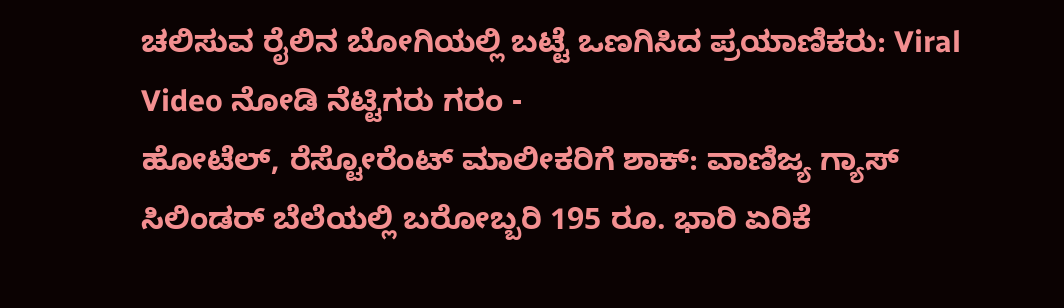ಚಲಿಸುವ ರೈಲಿನ ಬೋಗಿಯಲ್ಲಿ ಬಟ್ಟೆ ಒಣಗಿಸಿದ ಪ್ರಯಾಣಿಕರು: Viral Video ನೋಡಿ ನೆಟ್ಟಿಗರು ಗರಂ -
ಹೋಟೆಲ್, ರೆಸ್ಟೋರೆಂಟ್ ಮಾಲೀಕರಿಗೆ ಶಾಕ್: ವಾಣಿಜ್ಯ ಗ್ಯಾಸ್ ಸಿಲಿಂಡರ್ ಬೆಲೆಯಲ್ಲಿ ಬರೋಬ್ಬರಿ 195 ರೂ. ಭಾರಿ ಏರಿಕೆ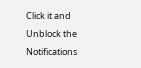Click it and Unblock the Notifications